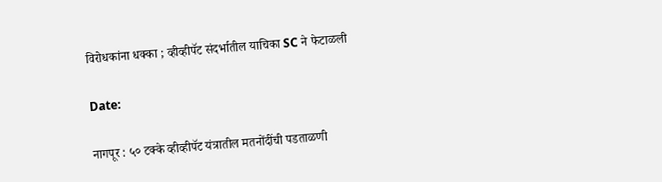विरोधकांना धक्का ; व्हीव्हीपॅट संदर्भातील याचिका SC ने फेटाळली

Date:

नागपूर : ५० टक्के व्हीव्हीपॅट यंत्रातील मतनोंदींची पडताळणी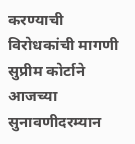करण्याची विरोधकांची मागणी सुप्रीम कोर्टाने आजच्या सुनावणीदरम्यान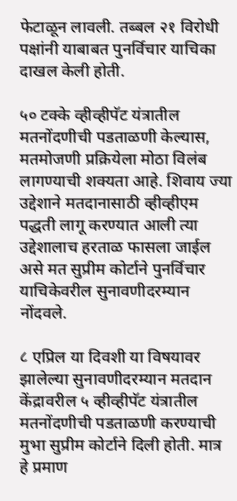फेटाळून लावली. तब्बल २१ विरोधी पक्षांनी याबाबत पुनर्विचार याचिका दाखल केली होती.

५० टक्के व्हीव्हीपॅट यंत्रातील मतनोंदणीची पडताळणी केल्यास, मतमोजणी प्रक्रियेला मोठा विलंब लागण्याची शक्यता आहे. शिवाय ज्या उद्देशाने मतदानासाठी व्हीव्हीएम पद्धती लागू करण्यात आली त्या उद्देशालाच हरताळ फासला जाईल असे मत सुप्रीम कोर्टाने पुनर्विचार याचिकेवरील सुनावणीदरम्यान नोंदवले.

८ एप्रिल या दिवशी या विषयावर झालेल्या सुनावणीदरम्यान मतदान केंद्रावरील ५ व्हीव्हीपॅट यंत्रातील मतनोंदणीची पडताळणी करण्याची मुभा सुप्रीम कोर्टाने दिली होती. मात्र हे प्रमाण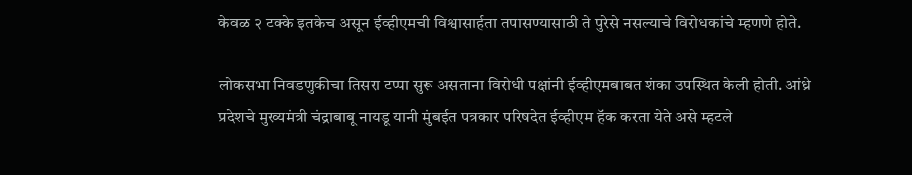केवळ २ टक्के इतकेच असून ईव्हीएमची विश्वासार्हता तपासण्यासाठी ते पुरेसे नसल्याचे विरोधकांचे म्हणणे होते.

लोकसभा निवडणुकीचा तिसरा टप्पा सुरू असताना विरोधी पक्षांनी ईव्हीएमबाबत शंका उपस्थित केली होती. आंध्रे प्रदेशचे मुख्यमंत्री चंद्राबाबू नायडू यानी मुंबईत पत्रकार परिषदेत ईव्हीएम हॅक करता येते असे म्हटले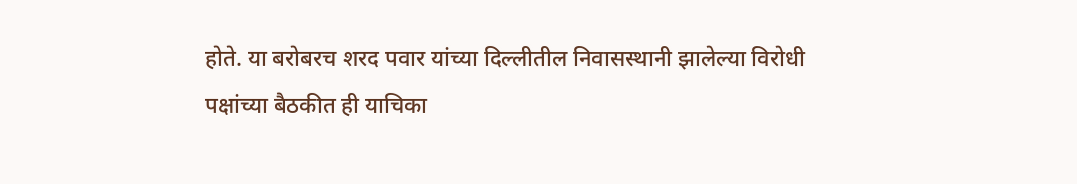होते. या बरोबरच शरद पवार यांच्या दिल्लीतील निवासस्थानी झालेल्या विरोधी पक्षांच्या बैठकीत ही याचिका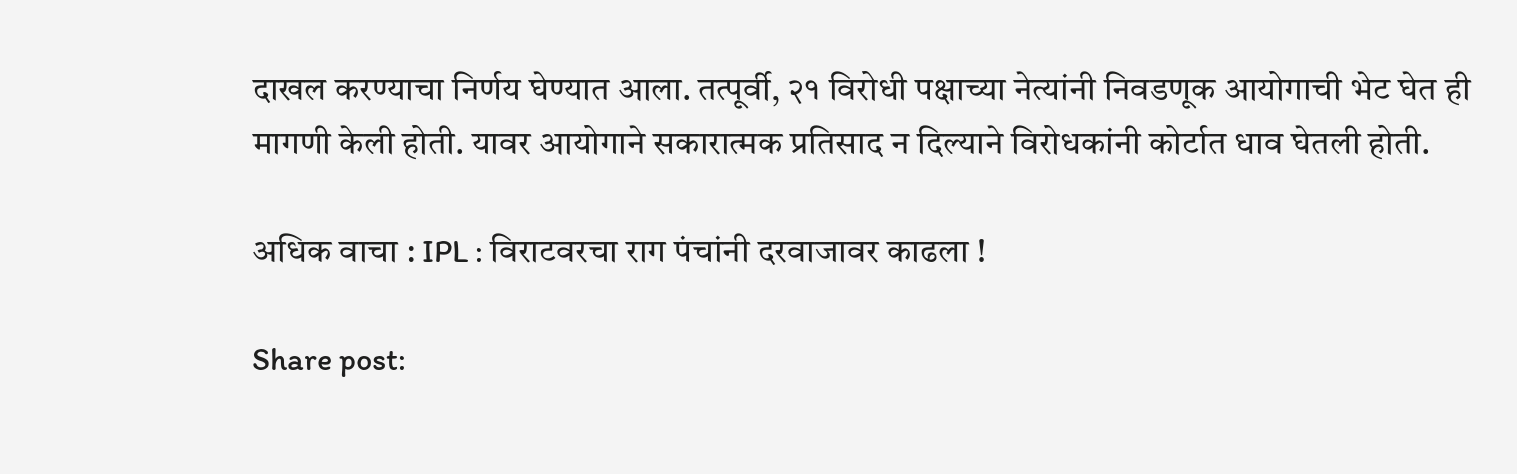दाखल करण्याचा निर्णय घेण्यात आला. तत्पूर्वी, २१ विरोधी पक्षाच्या नेत्यांनी निवडणूक आयोगाची भेट घेत ही मागणी केली होती. यावर आयोगाने सकारात्मक प्रतिसाद न दिल्याने विरोधकांनी कोर्टात धाव घेतली होती.

अधिक वाचा : IPL : विराटवरचा राग पंचांनी दरवाजावर काढला !

Share post: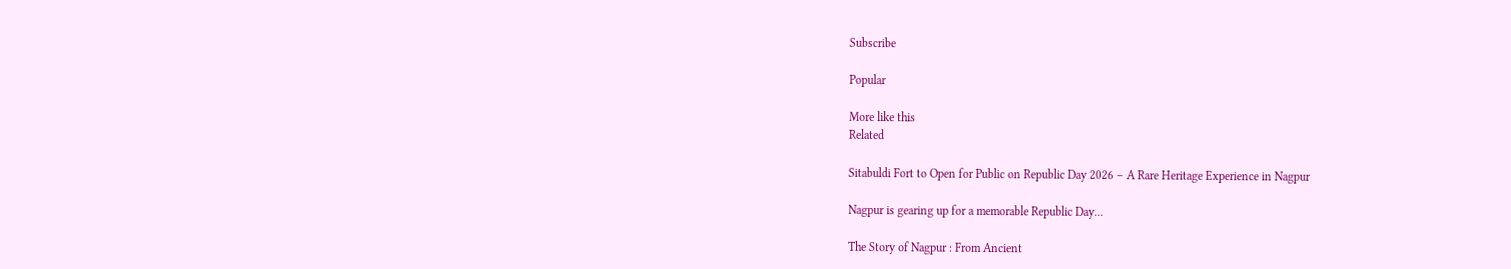Subscribe

Popular

More like this
Related

Sitabuldi Fort to Open for Public on Republic Day 2026 – A Rare Heritage Experience in Nagpur

Nagpur is gearing up for a memorable Republic Day...

The Story of Nagpur : From Ancient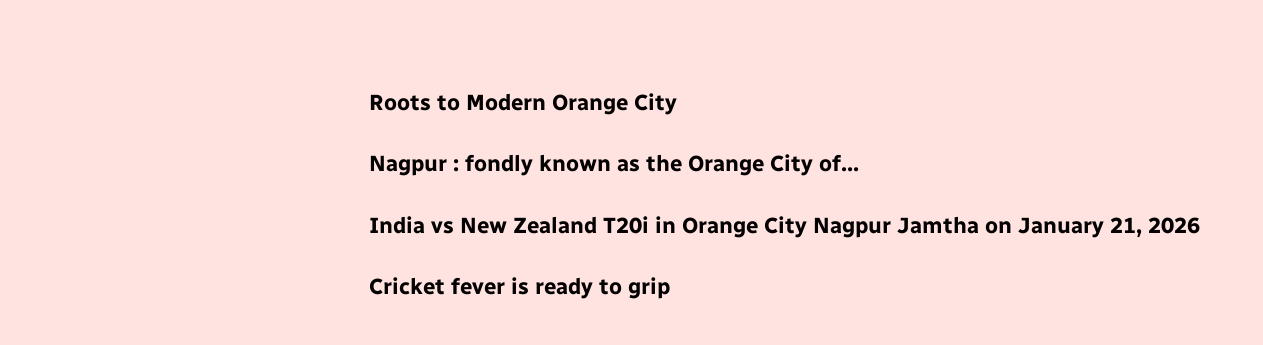Roots to Modern Orange City

Nagpur : fondly known as the Orange City of...

India vs New Zealand T20i in Orange City Nagpur Jamtha on January 21, 2026

Cricket fever is ready to grip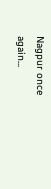Nagpur once again...